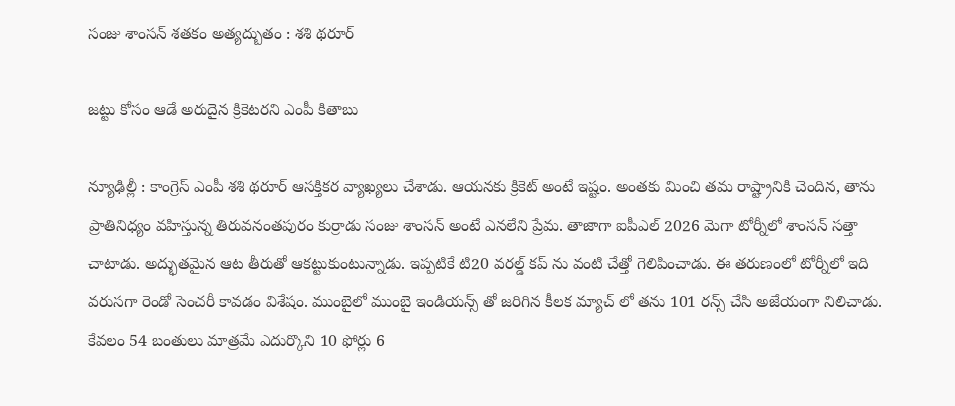సంజు శాంస‌న్ శ‌త‌కం అత్య‌ద్బుతం : శ‌శి థ‌రూర్

జ‌ట్టు కోసం ఆడే అరుదైన క్రికెట‌రని ఎంపీ కితాబు

న్యూఢిల్లీ : కాంగ్రెస్ ఎంపీ శ‌శి థ‌రూర్ ఆస‌క్తిక‌ర వ్యాఖ్య‌లు చేశాడు. ఆయ‌న‌కు క్రికెట్ అంటే ఇష్టం. అంత‌కు మించి త‌మ రాష్ట్రానికి చెందిన‌, తాను ప్రాతినిధ్యం వ‌హిస్తున్న తిరువ‌నంత‌పురం కుర్రాడు సంజు శాంస‌న్ అంటే ఎన‌లేని ప్రేమ‌. తాజాగా ఐపీఎల్ 2026 మెగా టోర్నీలో శాంస‌న్ స‌త్తా చాటాడు. అద్భుత‌మైన ఆట తీరుతో ఆక‌ట్టుకుంటున్నాడు. ఇప్ప‌టికే టి20 వ‌ర‌ల్డ్ క‌ప్ ను వంటి చేత్తో గెలిపించాడు. ఈ త‌రుణంలో టోర్నీలో ఇది వ‌రుస‌గా రెండో సెంచ‌రీ కావ‌డం విశేషం. ముంబైలో ముంబై ఇండియ‌న్స్ తో జ‌రిగిన కీల‌క మ్యాచ్ లో త‌ను 101 ర‌న్స్ చేసి అజేయంగా నిలిచాడు. కేవ‌లం 54 బంతులు మాత్ర‌మే ఎదుర్కొని 10 ఫోర్లు 6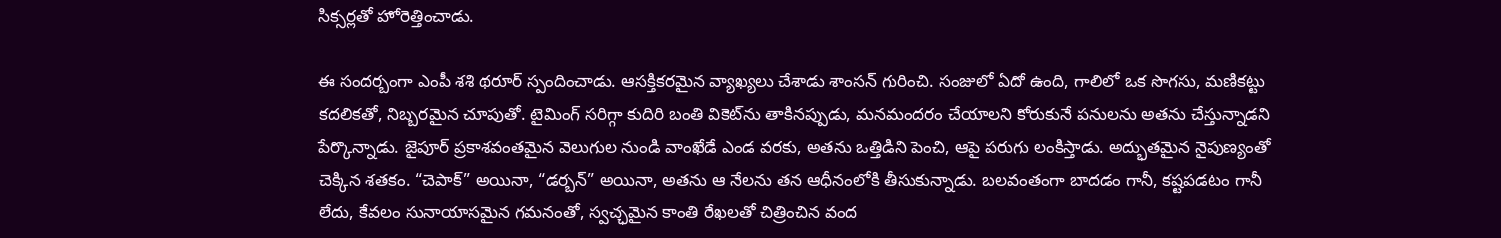సిక్స‌ర్ల‌తో హోరెత్తించాడు.

ఈ సంద‌ర్బంగా ఎంపీ శ‌శి థ‌రూర్ స్పందించాడు. ఆస‌క్తిక‌ర‌మైన వ్యాఖ్య‌లు చేశాడు శాంస‌న్ గురించి. సంజులో ఏదో ఉంది, గాలిలో ఒక సొగసు, మణికట్టు కదలికతో, నిబ్బరమైన చూపుతో. టైమింగ్ సరిగ్గా కుదిరి బంతి వికెట్‌ను తాకినప్పుడు, మనమందరం చేయాలని కోరుకునే పనులను అతను చేస్తున్నాడని పేర్కొన్నాడు. జైపూర్ ప్రకాశవంతమైన వెలుగుల నుండి వాంఖేడే ఎండ వరకు, అతను ఒత్తిడిని పెంచి, ఆపై పరుగు లంకిస్తాడు. అద్భుతమైన నైపుణ్యంతో చెక్కిన శతకం. “చెపాక్” అయినా, “డర్బన్” అయినా, అతను ఆ నేలను తన ఆధీనంలోకి తీసుకున్నాడు. బలవంతంగా బాదడం గానీ, కష్టపడటం గానీ లేదు, కేవలం సునాయాసమైన గమనంతో, స్వచ్ఛమైన కాంతి రేఖలతో చిత్రించిన వంద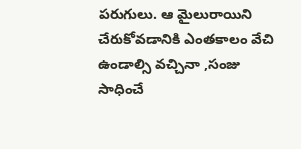పరుగులు. ఆ మైలురాయిని చేరుకోవడానికి ఎంతకాలం వేచి ఉండాల్సి వచ్చినా ,సంజు సాధించే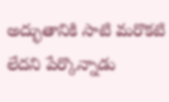అద్భుతానికి సాటి మరొకటి లేదని పేర్కొన్నాడు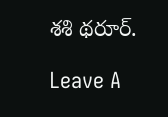శ‌శి థ‌రూర్.

Leave A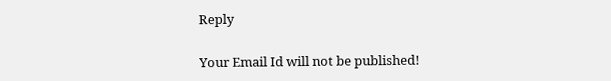Reply

Your Email Id will not be published!